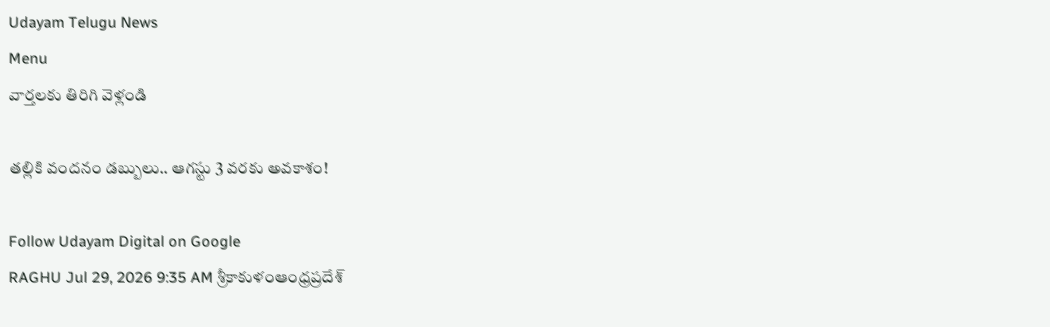Udayam Telugu News
Menu
వార్తలకు తిరిగి వెళ్లండి

తల్లికి వందనం డబ్బులు.. ఆగస్టు 3 వరకు అవకాశం!

Follow Udayam Digital on Google
RAGHU Jul 29, 2026 9:35 AM శ్రీకాకుళంఆంధ్రప్రదేశ్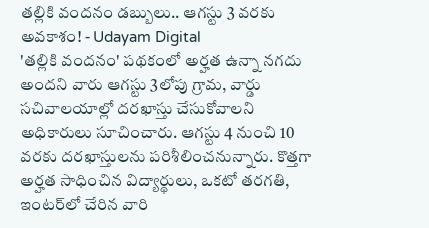తల్లికి వందనం డబ్బులు.. ఆగస్టు 3 వరకు అవకాశం! - Udayam Digital
'తల్లికి వందనం' పథకంలో అర్హత ఉన్నా నగదు అందని వారు ఆగస్టు 3లోపు గ్రామ, వార్డు సచివాలయాల్లో దరఖాస్తు చేసుకోవాలని అధికారులు సూచించారు. ఆగస్టు 4 నుంచి 10 వరకు దరఖాస్తులను పరిశీలించనున్నారు. కొత్తగా అర్హత సాధించిన విద్యార్థులు, ఒకటో తరగతి, ఇంటర్‌లో చేరిన వారి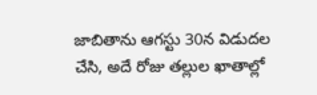జాబితాను ఆగస్టు 30న విడుదల చేసి, అదే రోజు తల్లుల ఖాతాల్లో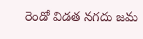రెండో విడత నగదు జమ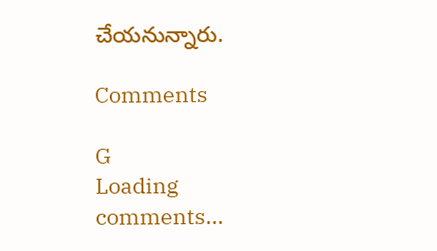చేయనున్నారు.

Comments

G
Loading comments...